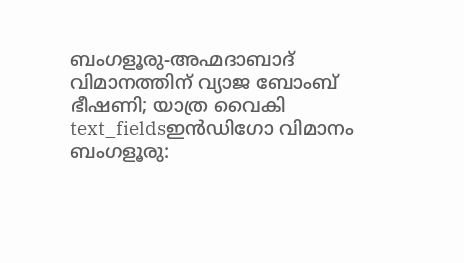ബംഗളൂരു-അഹ്മദാബാദ് വിമാനത്തിന് വ്യാജ ബോംബ് ഭീഷണി; യാത്ര വൈകി
text_fieldsഇൻഡിഗോ വിമാനം
ബംഗളൂരു: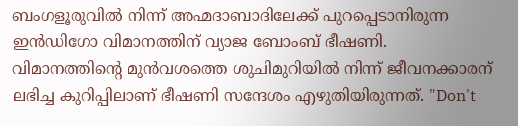ബംഗളൂരുവിൽ നിന്ന് അഹ്മദാബാദിലേക്ക് പുറപ്പെടാനിരുന്ന ഇൻഡിഗോ വിമാനത്തിന് വ്യാജ ബോംബ് ഭീഷണി. വിമാനത്തിന്റെ മുൻവശത്തെ ശുചിമുറിയിൽ നിന്ന് ജീവനക്കാരന് ലഭിച്ച കുറിപ്പിലാണ് ഭീഷണി സന്ദേശം എഴുതിയിരുന്നത്. "Don't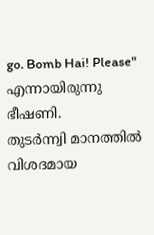go. Bomb Hai! Please" എന്നായിരുന്നു ഭീഷണി.
തുടർന്ന്വി മാനത്തിൽ വിശദമായ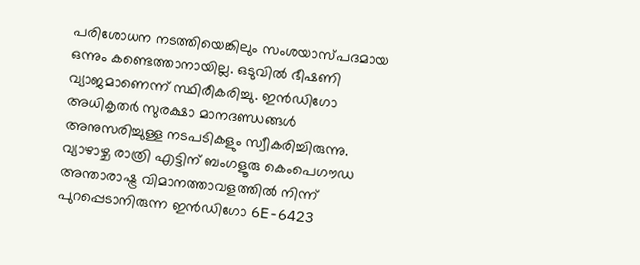പരിശോധന നടത്തിയെങ്കിലും സംശയാസ്പദമായ ഒന്നും കണ്ടെത്താനായില്ല. ഒടുവിൽ ഭീഷണി വ്യാജമാണെന്ന് സ്ഥിരീകരിച്ചു. ഇൻഡിഗോ അധികൃതർ സുരക്ഷാ മാനദണ്ഡങ്ങൾ അനുസരിച്ചുള്ള നടപടികളും സ്വീകരിച്ചിരുന്നു.
വ്യാഴാഴ്ച രാത്രി എട്ടിന് ബംഗളൂരു കെംപെഗൗഡ അന്താരാഷ്ട്ര വിമാനത്താവളത്തിൽ നിന്ന് പുറപ്പെടാനിരുന്ന ഇൻഡിഗോ 6E-6423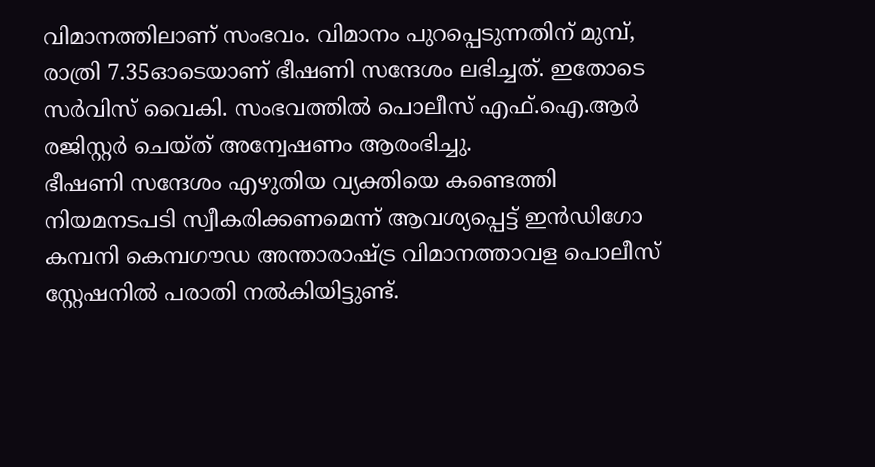വിമാനത്തിലാണ് സംഭവം. വിമാനം പുറപ്പെടുന്നതിന് മുമ്പ്, രാത്രി 7.35ഓടെയാണ് ഭീഷണി സന്ദേശം ലഭിച്ചത്. ഇതോടെ സർവിസ് വൈകി. സംഭവത്തിൽ പൊലീസ് എഫ്.ഐ.ആർ രജിസ്റ്റർ ചെയ്ത് അന്വേഷണം ആരംഭിച്ചു.
ഭീഷണി സന്ദേശം എഴുതിയ വ്യക്തിയെ കണ്ടെത്തി നിയമനടപടി സ്വീകരിക്കണമെന്ന് ആവശ്യപ്പെട്ട് ഇൻഡിഗോ കമ്പനി കെമ്പഗൗഡ അന്താരാഷ്ട്ര വിമാനത്താവള പൊലീസ് സ്റ്റേഷനിൽ പരാതി നൽകിയിട്ടുണ്ട്.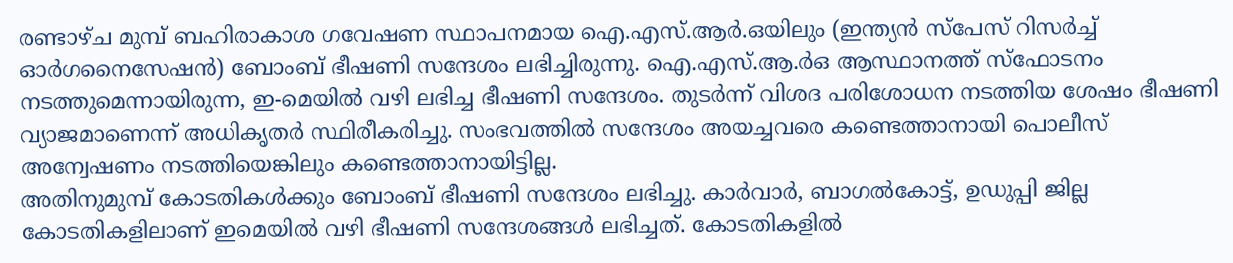രണ്ടാഴ്ച മുമ്പ് ബഹിരാകാശ ഗവേഷണ സ്ഥാപനമായ ഐ.എസ്.ആർ.ഒയിലും (ഇന്ത്യൻ സ്പേസ് റിസർച്ച് ഓർഗനൈസേഷൻ) ബോംബ് ഭീഷണി സന്ദേശം ലഭിച്ചിരുന്നു. ഐ.എസ്.ആ.ർഒ ആസ്ഥാനത്ത് സ്ഫോടനം നടത്തുമെന്നായിരുന്ന, ഇ-മെയിൽ വഴി ലഭിച്ച ഭീഷണി സന്ദേശം. തുടർന്ന് വിശദ പരിശോധന നടത്തിയ ശേഷം ഭീഷണി വ്യാജമാണെന്ന് അധികൃതർ സ്ഥിരീകരിച്ചു. സംഭവത്തിൽ സന്ദേശം അയച്ചവരെ കണ്ടെത്താനായി പൊലീസ് അന്വേഷണം നടത്തിയെങ്കിലും കണ്ടെത്താനായിട്ടില്ല.
അതിനുമുമ്പ് കോടതികൾക്കും ബോംബ് ഭീഷണി സന്ദേശം ലഭിച്ചു. കാർവാർ, ബാഗൽകോട്ട്, ഉഡുപ്പി ജില്ല കോടതികളിലാണ് ഇമെയിൽ വഴി ഭീഷണി സന്ദേശങ്ങൾ ലഭിച്ചത്. കോടതികളിൽ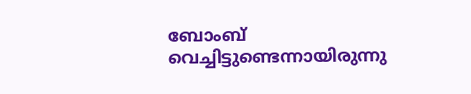ബോംബ് വെച്ചിട്ടുണ്ടെന്നായിരുന്നു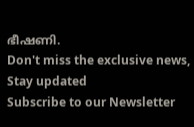ഭീഷണി.
Don't miss the exclusive news, Stay updated
Subscribe to our Newsletter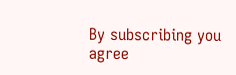By subscribing you agree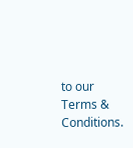to our Terms & Conditions.